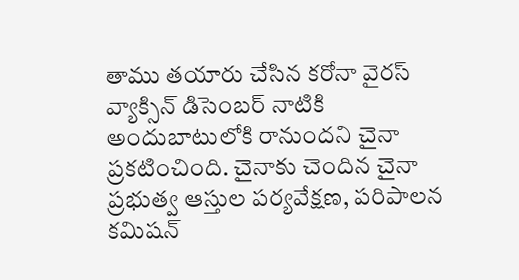తాము తయారు చేసిన కరోనా వైరస్ వ్యాక్సిన్ డిసెంబర్ నాటికి అందుబాటులోకి రానుందని చైనా ప్రకటించింది. చైనాకు చెందిన చైనా ప్రభుత్వ ఆస్తుల పర్యవేక్షణ, పరిపాలన కమిషన్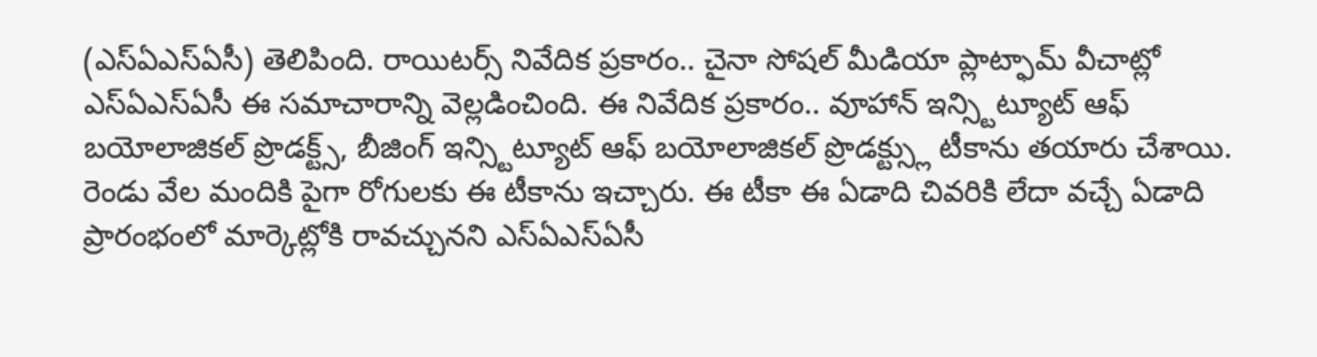(ఎస్ఏఎస్ఏసీ) తెలిపింది. రాయిటర్స్ నివేదిక ప్రకారం.. చైనా సోషల్ మీడియా ప్లాట్ఫామ్ వీచాట్లో ఎస్ఏఎస్ఏసీ ఈ సమాచారాన్ని వెల్లడించింది. ఈ నివేదిక ప్రకారం.. వూహాన్ ఇన్స్టిట్యూట్ ఆఫ్ బయోలాజికల్ ప్రొడక్ట్స్, బీజింగ్ ఇన్స్టిట్యూట్ ఆఫ్ బయోలాజికల్ ప్రొడక్ట్స్లు టీకాను తయారు చేశాయి. రెండు వేల మందికి పైగా రోగులకు ఈ టీకాను ఇచ్చారు. ఈ టీకా ఈ ఏడాది చివరికి లేదా వచ్చే ఏడాది ప్రారంభంలో మార్కెట్లోకి రావచ్చునని ఎస్ఏఎస్ఏసీ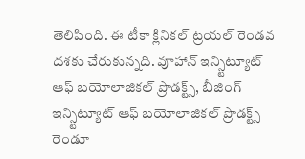తెలిపింది. ఈ టీకా క్లినికల్ ట్రయల్ రెండవ దశకు చేరుకున్నది. వూహాన్ ఇన్స్టిట్యూట్ ఆఫ్ బయోలాజికల్ ప్రొడక్ట్స్, బీజింగ్ ఇన్స్టిట్యూట్ ఆఫ్ బయోలాజికల్ ప్రొడక్ట్స్ రెండూ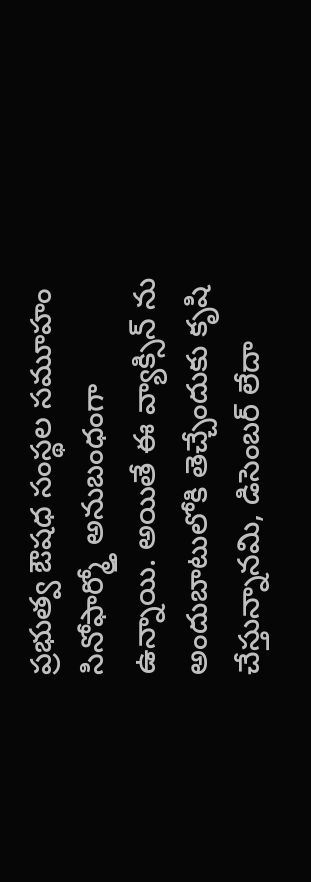ప్రభుత్వ ఔషధ సంస్థల సమూహం సినోఫార్మ్తో అనుబంధంగా ఉన్నాయి. అయితే ఈ వ్యాక్సిన్ ను అందుబాటులోకి తెచ్చేందుకు కృషి చేస్తున్నానమి, డిసెంబర్ లేదా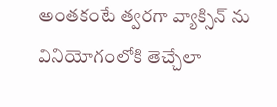అంతకంటే త్వరగా వ్యాక్సిన్ ను వినియోగంలోకి తెచ్చేలా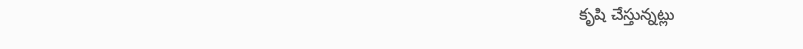కృషి చేస్తున్నట్లు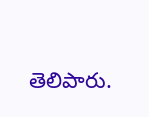తెలిపారు.